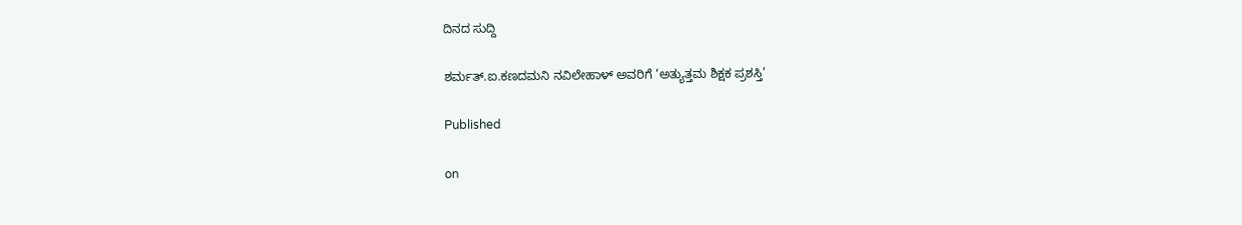ದಿನದ ಸುದ್ದಿ

ಶರ್ಮತ್.ಐ.ಕಣದಮನಿ ನವಿಲೇಹಾಳ್ ಅವರಿಗೆ ‘ಅತ್ಯುತ್ತಮ ಶಿಕ್ಷಕ ಪ್ರಶಸ್ತಿ’

Published

on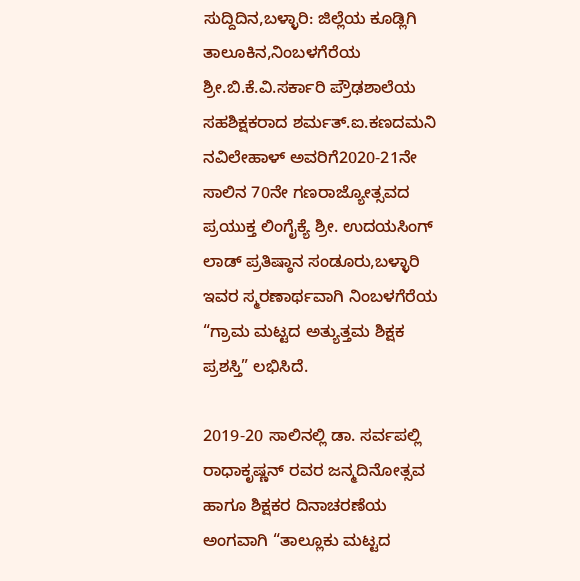ಸುದ್ದಿದಿನ,ಬಳ್ಳಾರಿ: ಜಿಲ್ಲೆಯ ಕೂಡ್ಲಿಗಿ ತಾಲೂಕಿನ,ನಿಂಬಳಗೆರೆಯ ಶ್ರೀ.ಬಿ.ಕೆ.ವಿ.ಸರ್ಕಾರಿ ಪ್ರೌಢಶಾಲೆಯ ಸಹಶಿಕ್ಷಕರಾದ ಶರ್ಮತ್.ಐ.ಕಣದಮನಿ ನವಿಲೇಹಾಳ್ ಅವರಿಗೆ2020-21ನೇ ಸಾಲಿನ 70ನೇ ಗಣರಾಜ್ಯೋತ್ಸವದ ಪ್ರಯುಕ್ತ ಲಿಂಗೈಕ್ಯೆ ಶ್ರೀ. ಉದಯಸಿಂಗ್ ಲಾಡ್ ಪ್ರತಿಷ್ಠಾನ ಸಂಡೂರು,ಬಳ್ಳಾರಿ ಇವರ ಸ್ಮರಣಾರ್ಥವಾಗಿ ನಿಂಬಳಗೆರೆಯ “ಗ್ರಾಮ ಮಟ್ಟದ ಅತ್ಯುತ್ತಮ ಶಿಕ್ಷಕ ಪ್ರಶಸ್ತಿ” ಲಭಿಸಿದೆ.

2019-20 ಸಾಲಿನಲ್ಲಿ ಡಾ. ಸರ್ವಪಲ್ಲಿ ರಾಧಾಕೃಷ್ಣನ್ ರವರ ಜನ್ಮದಿನೋತ್ಸವ ಹಾಗೂ ಶಿಕ್ಷಕರ ದಿನಾಚರಣೆಯ ಅಂಗವಾಗಿ “ತಾಲ್ಲೂಕು ಮಟ್ಟದ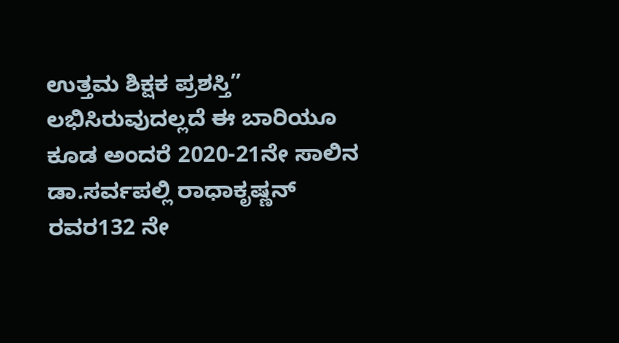ಉತ್ತಮ ಶಿಕ್ಷಕ ಪ್ರಶಸ್ತಿ” ಲಭಿಸಿರುವುದಲ್ಲದೆ ಈ ಬಾರಿಯೂ ಕೂಡ ಅಂದರೆ 2020-21ನೇ ಸಾಲಿನ ಡಾ.ಸರ್ವಪಲ್ಲಿ ರಾಧಾಕೃಷ್ಣನ್ ರವರ132 ನೇ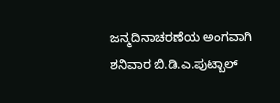ಜನ್ಮದಿನಾಚರಣೆಯ ಅಂಗವಾಗಿ ಶನಿವಾರ ಬಿ.ಡಿ.ಎ.ಪುಟ್ಬಾಲ್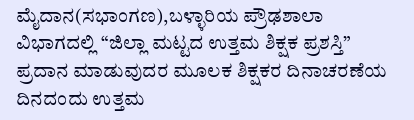ಮೈದಾನ(ಸಭಾಂಗಣ),ಬಳ್ಳಾರಿಯ ಪ್ರೌಢಶಾಲಾ ವಿಭಾಗದಲ್ಲಿ “ಜಿಲ್ಲಾ ಮಟ್ಟದ ಉತ್ತಮ ಶಿಕ್ಷಕ ಪ್ರಶಸ್ತಿ” ಪ್ರದಾನ ಮಾಡುವುದರ ಮೂಲಕ ಶಿಕ್ಷಕರ ದಿನಾಚರಣೆಯ ದಿನದಂದು ಉತ್ತಮ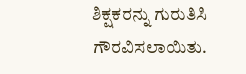ಶಿಕ್ಷಕರನ್ನು ಗುರುತಿಸಿ ಗೌರವಿಸಲಾಯಿತು.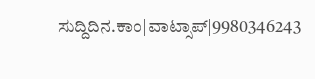ಸುದ್ದಿದಿನ.ಕಾಂ|ವಾಟ್ಸಾಪ್|9980346243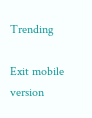Trending

Exit mobile version